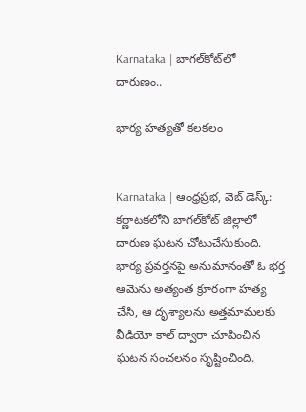Karnataka | బాగల్‌కోట్‌లో దారుణం..

భార్య హత్యతో కలకలం


Karnataka | ఆంధ్రప్రభ, వెబ్ డెస్క్: కర్ణాటకలోని బాగల్‌కోట్ జిల్లాలో దారుణ ఘటన చోటుచేసుకుంది. భార్య ప్రవర్తనపై అనుమానంతో ఓ భర్త ఆమెను అత్యంత క్రూరంగా హత్య చేసి, ఆ దృశ్యాలను అత్తమామలకు వీడియో కాల్ ద్వారా చూపించిన ఘటన సంచలనం సృష్టించింది.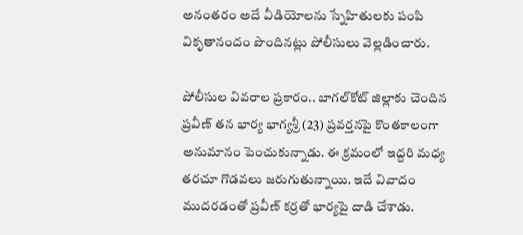అనంతరం అదే వీడియోలను స్నేహితులకు పంపి వికృతానందం పొందినట్లు పోలీసులు వెల్లడించారు.

పోలీసుల వివరాల ప్రకారం.. బాగల్‌కోట్ జిల్లాకు చెందిన ప్రవీణ్ తన భార్య భాగ్యశ్రీ (23) ప్రవర్తనపై కొంతకాలంగా అనుమానం పెంచుకున్నాడు. ఈ క్రమంలో ఇద్దరి మధ్య తరచూ గొడవలు జరుగుతున్నాయి. ఇదే వివాదం ముదరడంతో ప్రవీణ్ కర్రతో భార్యపై దాడి చేశాడు.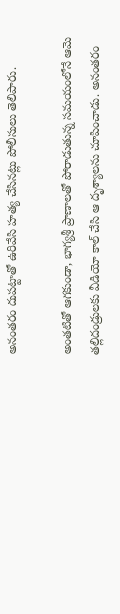అనంతరం దుపట్టాతో ఉరివేసి హత్య చేసినట్లు పోలీసులు తెలిపారు.

అంతటితో ఆగకుండా, భాగ్యశ్రీ ప్రాణాలతో పోరాడుతున్న సమయంలోనే ఆమె తల్లిదండ్రులకు వీడియో కాల్ చేసి ఆ దృశ్యాలను చూపించాడు. అనంతరం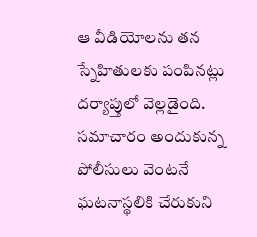ఆ వీడియోలను తన స్నేహితులకు పంపినట్లు దర్యాప్తులో వెల్లడైంది. సమాచారం అందుకున్న పోలీసులు వెంటనే ఘటనాస్థలికి చేరుకుని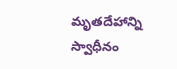మృతదేహాన్ని స్వాధీనం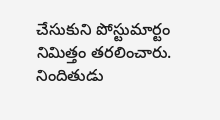చేసుకుని పోస్టుమార్టం నిమిత్తం తరలించారు. నిందితుడు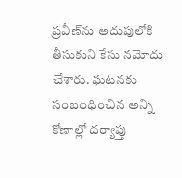ప్రవీణ్‌ను అదుపులోకి తీసుకుని కేసు నమోదు చేశారు. ఘటనకు సంబంధించిన అన్ని కోణాల్లో దర్యాప్తు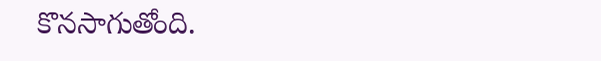కొనసాగుతోంది.